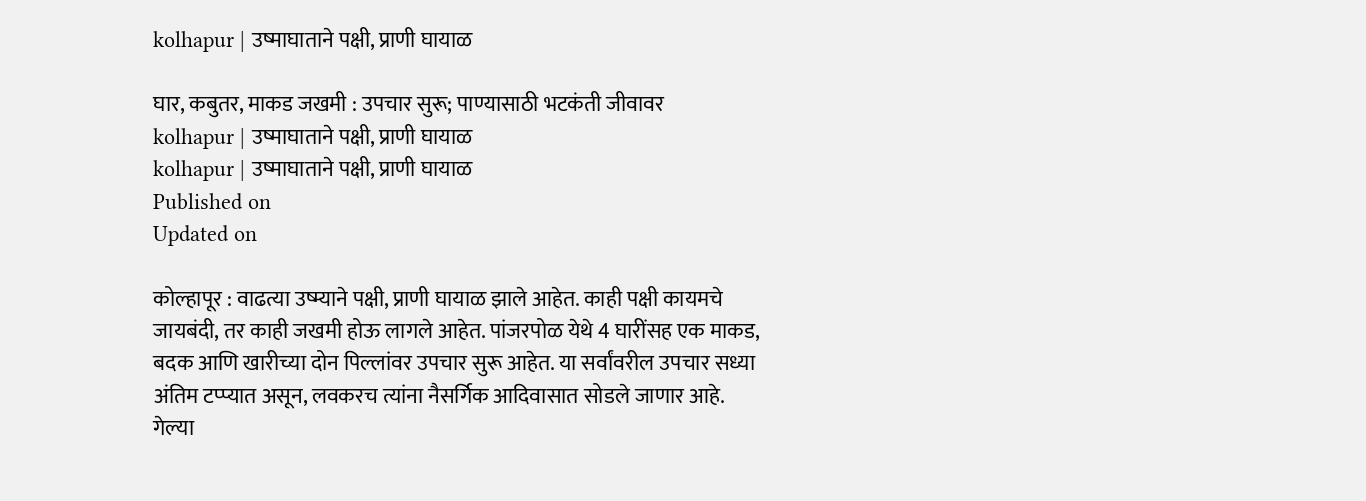kolhapur | उष्माघाताने पक्षी, प्राणी घायाळ

घार, कबुतर, माकड जखमी : उपचार सुरू; पाण्यासाठी भटकंती जीवावर
kolhapur | उष्माघाताने पक्षी, प्राणी घायाळ
kolhapur | उष्माघाताने पक्षी, प्राणी घायाळ
Published on
Updated on

कोल्हापूर : वाढत्या उष्म्याने पक्षी, प्राणी घायाळ झाले आहेत. काही पक्षी कायमचे जायबंदी, तर काही जखमी होऊ लागले आहेत. पांजरपोळ येथे 4 घारींसह एक माकड, बदक आणि खारीच्या दोन पिल्लांवर उपचार सुरू आहेत. या सर्वांवरील उपचार सध्या अंतिम टप्प्यात असून, लवकरच त्यांना नैसर्गिक आदिवासात सोडले जाणार आहे. गेल्या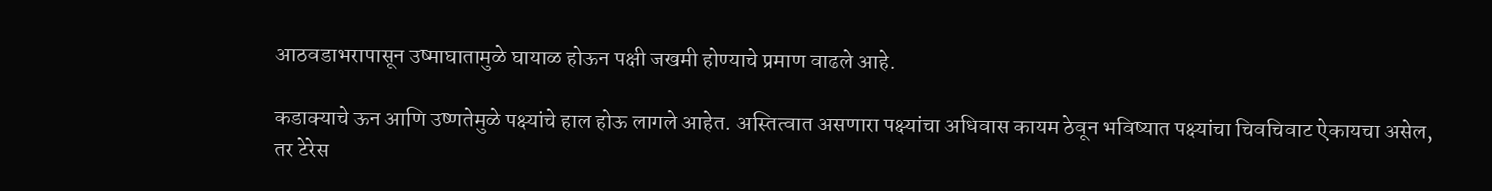आठवडाभरापासून उष्माघातामुळे घायाळ होऊन पक्षी जखमी होण्याचे प्रमाण वाढले आहे.

कडाक्याचे ऊन आणि उष्णतेमुळे पक्ष्यांचे हाल होऊ लागले आहेत. अस्तित्वात असणारा पक्ष्यांचा अधिवास कायम ठेवून भविष्यात पक्ष्यांचा चिवचिवाट ऐकायचा असेल, तर टेरेस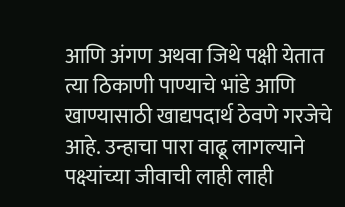आणि अंगण अथवा जिथे पक्षी येतात त्या ठिकाणी पाण्याचे भांडे आणि खाण्यासाठी खाद्यपदार्थ ठेवणे गरजेचे आहे. उन्हाचा पारा वाढू लागल्याने पक्ष्यांच्या जीवाची लाही लाही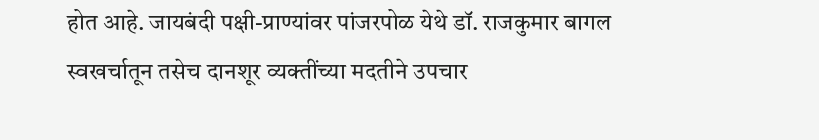होत आहे. जायबंदी पक्षी-प्राण्यांवर पांजरपोळ येथे डॉ. राजकुमार बागल स्वखर्चातून तसेच दानशूर व्यक्तींच्या मदतीने उपचार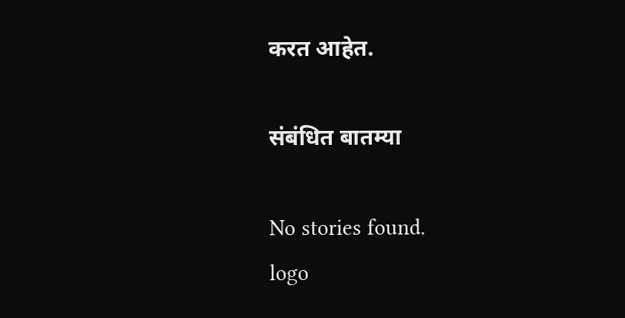करत आहेत.

संबंधित बातम्या

No stories found.
logo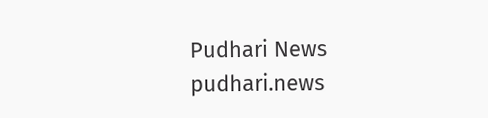Pudhari News
pudhari.news